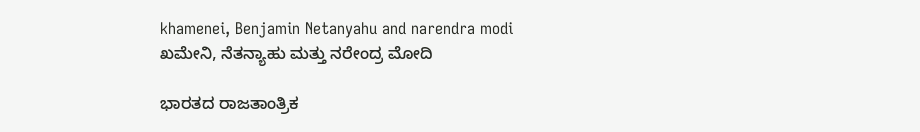khamenei, Benjamin Netanyahu and narendra modi
ಖಮೇನಿ, ನೆತನ್ಯಾಹು ಮತ್ತು ನರೇಂದ್ರ ಮೋದಿ

ಭಾರತದ ರಾಜತಾಂತ್ರಿಕ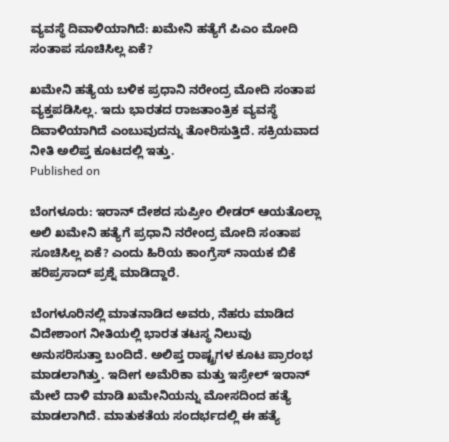ವ್ಯವಸ್ಥೆ ದಿವಾಳಿಯಾಗಿದೆ: ಖಮೇನಿ ಹತ್ಯೆಗೆ ಪಿಎಂ ಮೋದಿ ಸಂತಾಪ ಸೂಚಿಸಿಲ್ಲ ಏಕೆ?

ಖಮೇನಿ ಹತ್ಯೆಯ ಬಳಿಕ ಪ್ರಧಾನಿ ನರೇಂದ್ರ ಮೋದಿ ಸಂತಾಪ ವ್ಯಕ್ತಪಡಿಸಿಲ್ಲ. ಇದು ಭಾರತದ ರಾಜತಾಂತ್ರಿಕ ವ್ಯವಸ್ಥೆ ದಿವಾಳಿಯಾಗಿದೆ ಎಂಬುವುದನ್ನು ತೋರಿಸುತ್ತಿದೆ. ಸಕ್ರಿಯವಾದ ನೀತಿ ಅಲಿಪ್ತ ಕೂಟದಲ್ಲಿ ಇತ್ತು.
Published on

ಬೆಂಗಳೂರು: ಇರಾನ್ ದೇಶದ ಸುಪ್ರೀಂ ಲೀಡರ್ ಆಯತೊಲ್ಲಾ ಅಲಿ ಖಮೇನಿ ಹತ್ಯೆಗೆ ಪ್ರಧಾನಿ ನರೇಂದ್ರ ಮೋದಿ ಸಂತಾಪ ಸೂಚಿಸಿಲ್ಲ ಏಕೆ? ಎಂದು ಹಿರಿಯ ಕಾಂಗ್ರೆಸ್ ನಾಯಕ ಬಿಕೆ ಹರಿಪ್ರಸಾದ್ ಪ್ರಶ್ನೆ ಮಾಡಿದ್ದಾರೆ.

ಬೆಂಗಳೂರಿನಲ್ಲಿ ಮಾತನಾಡಿದ ಅವರು, ನೆಹರು ಮಾಡಿದ ವಿದೇಶಾಂಗ ನೀತಿಯಲ್ಲಿ ಭಾರತ ತಟಸ್ಥ ನಿಲುವು ಅನುಸರಿಸುತ್ತಾ ಬಂದಿದೆ. ಅಲಿಪ್ತ ರಾಷ್ಟ್ರಗಳ ಕೂಟ ಪ್ರಾರಂಭ ಮಾಡಲಾಗಿತ್ತು. ಇದೀಗ ಅಮೆರಿಕಾ ಮತ್ತು ಇಸ್ರೇಲ್ ಇರಾನ್ ಮೇಲೆ ದಾಳಿ ಮಾಡಿ ಖಮೇನಿಯನ್ನು ಮೋಸದಿಂದ ಹತ್ಯೆ ಮಾಡಲಾಗಿದೆ. ಮಾತುಕತೆಯ ಸಂದರ್ಭದಲ್ಲಿ ಈ ಹತ್ಯೆ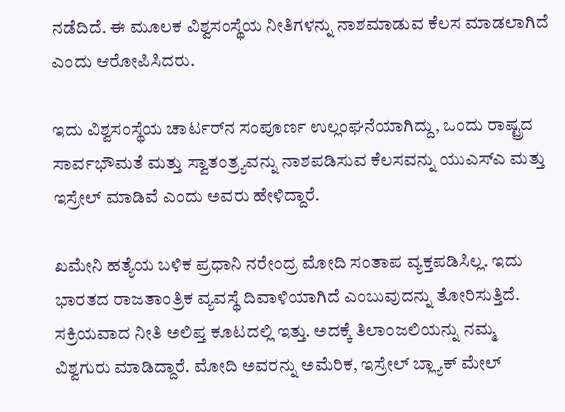ನಡೆದಿದೆ. ಈ ಮೂಲಕ ವಿಶ್ವಸಂಸ್ಥೆಯ ನೀತಿಗಳನ್ನು ನಾಶಮಾಡುವ ಕೆಲಸ ಮಾಡಲಾಗಿದೆ ಎಂದು ಆರೋಪಿಸಿದರು.

ಇದು ವಿಶ್ವಸಂಸ್ಥೆಯ ಚಾರ್ಟರ್‌ನ ಸಂಪೂರ್ಣ ಉಲ್ಲಂಘನೆಯಾಗಿದ್ದು, ಒಂದು ರಾಷ್ಟ್ರದ ಸಾರ್ವಭೌಮತೆ ಮತ್ತು ಸ್ವಾತಂತ್ರ್ಯವನ್ನು ನಾಶಪಡಿಸುವ ಕೆಲಸವನ್ನು ಯುಎಸ್‌ಎ ಮತ್ತು ಇಸ್ರೇಲ್ ಮಾಡಿವೆ ಎಂದು ಅವರು ಹೇಳಿದ್ದಾರೆ.

ಖಮೇನಿ ಹತ್ಯೆಯ ಬಳಿಕ ಪ್ರಧಾನಿ ನರೇಂದ್ರ ಮೋದಿ ಸಂತಾಪ ವ್ಯಕ್ತಪಡಿಸಿಲ್ಲ. ಇದು ಭಾರತದ ರಾಜತಾಂತ್ರಿಕ ವ್ಯವಸ್ಥೆ ದಿವಾಳಿಯಾಗಿದೆ ಎಂಬುವುದನ್ನು ತೋರಿಸುತ್ತಿದೆ. ಸಕ್ರಿಯವಾದ ನೀತಿ ಅಲಿಪ್ತ ಕೂಟದಲ್ಲಿ ಇತ್ತು. ಅದಕ್ಕೆ ತಿಲಾಂಜಲಿಯನ್ನು ನಮ್ಮ ವಿಶ್ವಗುರು ಮಾಡಿದ್ದಾರೆ. ಮೋದಿ ಅವರನ್ನು ಅಮೆರಿಕ, ಇಸ್ರೇಲ್ ಬ್ಲ್ಯಾಕ್ ಮೇಲ್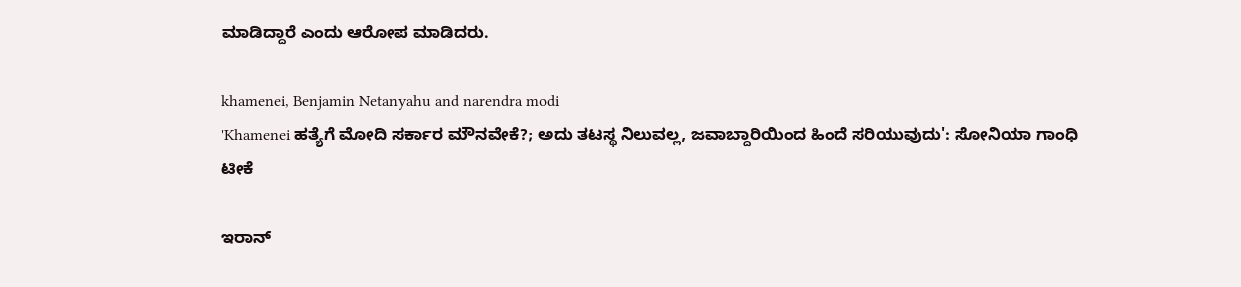ಮಾಡಿದ್ದಾರೆ ಎಂದು ಆರೋಪ ಮಾಡಿದರು.

khamenei, Benjamin Netanyahu and narendra modi
'Khamenei ಹತ್ಯೆಗೆ ಮೋದಿ ಸರ್ಕಾರ ಮೌನವೇಕೆ?; ಅದು ತಟಸ್ಥ ನಿಲುವಲ್ಲ, ಜವಾಬ್ದಾರಿಯಿಂದ ಹಿಂದೆ ಸರಿಯುವುದು': ಸೋನಿಯಾ ಗಾಂಧಿ ಟೀಕೆ

ಇರಾನ್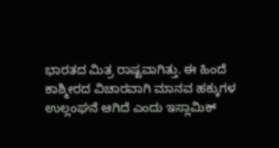ಭಾರತದ ಮಿತ್ರ ರಾಷ್ಟವಾಗಿತ್ತು. ಈ ಹಿಂದೆ ಕಾಶ್ಮೀರದ ವಿಚಾರವಾಗಿ ಮಾನವ ಹಕ್ಕುಗಳ ಉಲ್ಲಂಘನೆ ಆಗಿದೆ ಎಂದು ಇಸ್ಲಾಮಿಕ್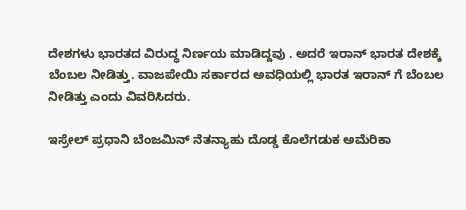ದೇಶಗಳು ಭಾರತದ ವಿರುದ್ಧ ನಿರ್ಣಯ ಮಾಡಿದ್ದವು . ಅದರೆ ಇರಾನ್ ಭಾರತ ದೇಶಕ್ಕೆ ಬೆಂಬಲ ನೀಡಿತ್ತು. ವಾಜಪೇಯಿ ಸರ್ಕಾರದ ಅವಧಿಯಲ್ಲಿ ಭಾರತ ಇರಾನ್ ಗೆ ಬೆಂಬಲ ನೀಡಿತ್ತು ಎಂದು ವಿವರಿಸಿದರು.

ಇಸ್ರೇಲ್ ಪ್ರಧಾನಿ ಬೆಂಜಮಿನ್ ನೆತನ್ಯಾಹು ದೊಡ್ಡ ಕೊಲೆಗಡುಕ ಅಮೆರಿಕಾ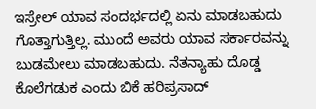ಇಸ್ರೇಲ್ ಯಾವ ಸಂದರ್ಭದಲ್ಲಿ ಏನು ಮಾಡಬಹುದು ಗೊತ್ತಾಗುತ್ತಿಲ್ಲ. ಮುಂದೆ ಅವರು ಯಾವ ಸರ್ಕಾರವನ್ನು ಬುಡಮೇಲು ಮಾಡಬಹುದು. ನೆತನ್ಯಾಹು ದೊಡ್ಡ ಕೊಲೆಗಡುಕ ಎಂದು ಬಿಕೆ ಹರಿಪ್ರಸಾದ್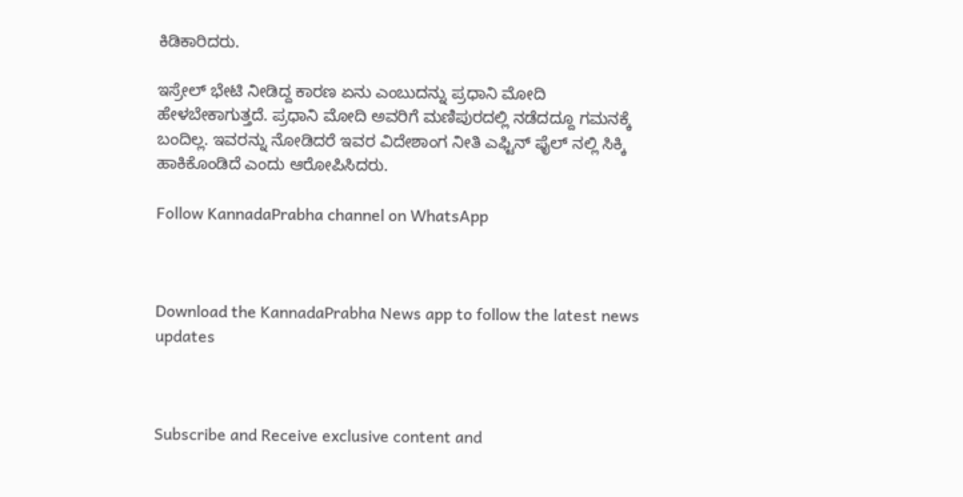ಕಿಡಿಕಾರಿದರು.

ಇಸ್ರೇಲ್ ಭೇಟಿ ನೀಡಿದ್ದ ಕಾರಣ ಏನು ಎಂಬುದನ್ನು ಪ್ರಧಾನಿ ಮೋದಿ ಹೇಳಬೇಕಾಗುತ್ತದೆ. ಪ್ರಧಾನಿ ಮೋದಿ ಅವರಿಗೆ ಮಣಿಪುರದಲ್ಲಿ ನಡೆದದ್ದೂ ಗಮನಕ್ಕೆ ಬಂದಿಲ್ಲ. ಇವರನ್ನು ನೋಡಿದರೆ ಇವರ ವಿದೇಶಾಂಗ ನೀತಿ ಎಫ್ಟಿನ್ ಫೈಲ್ ನಲ್ಲಿ ಸಿಕ್ಕಿ ಹಾಕಿಕೊಂಡಿದೆ ಎಂದು ಆರೋಪಿಸಿದರು.

Follow KannadaPrabha channel on WhatsApp



Download the KannadaPrabha News app to follow the latest news updates



Subscribe and Receive exclusive content and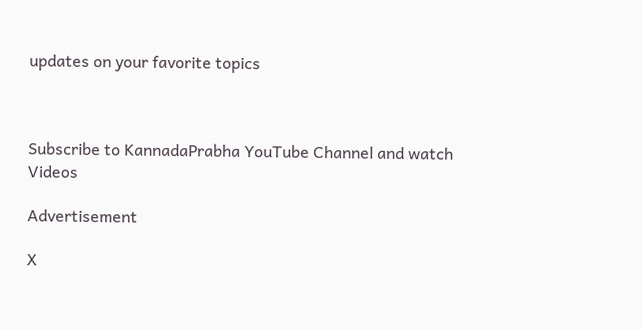updates on your favorite topics



Subscribe to KannadaPrabha YouTube Channel and watch Videos

Advertisement

X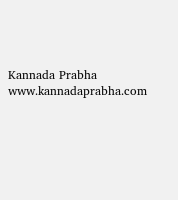Kannada Prabha
www.kannadaprabha.com